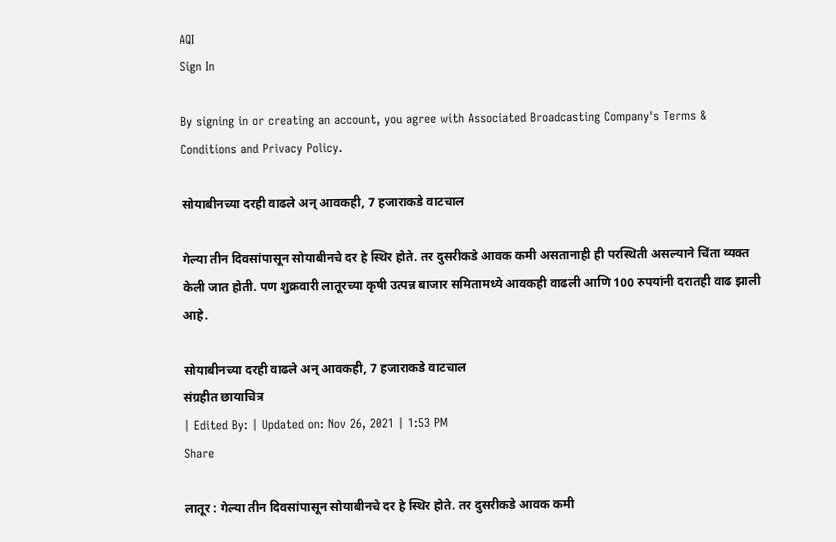AQI
Sign In

By signing in or creating an account, you agree with Associated Broadcasting Company's Terms & Conditions and Privacy Policy.

सोयाबीनच्या दरही वाढले अन् आवकही, 7 हजाराकडे वाटचाल

गेल्या तीन दिवसांपासून सोयाबीनचे दर हे स्थिर होते. तर दुसरीकडे आवक कमी असतानाही ही परस्थिती असल्याने चिंता व्यक्त केली जात होती. पण शुक्रवारी लातूरच्या कृषी उत्पन्न बाजार समितामध्ये आवकही वाढली आणि 100 रुपयांनी दरातही वाढ झाली आहे.

सोयाबीनच्या दरही वाढले अन् आवकही, 7 हजाराकडे वाटचाल
संग्रहीत छायाचित्र
| Edited By: | Updated on: Nov 26, 2021 | 1:53 PM
Share

लातूर : गेल्या तीन दिवसांपासून सोयाबीनचे दर हे स्थिर होते. तर दुसरीकडे आवक कमी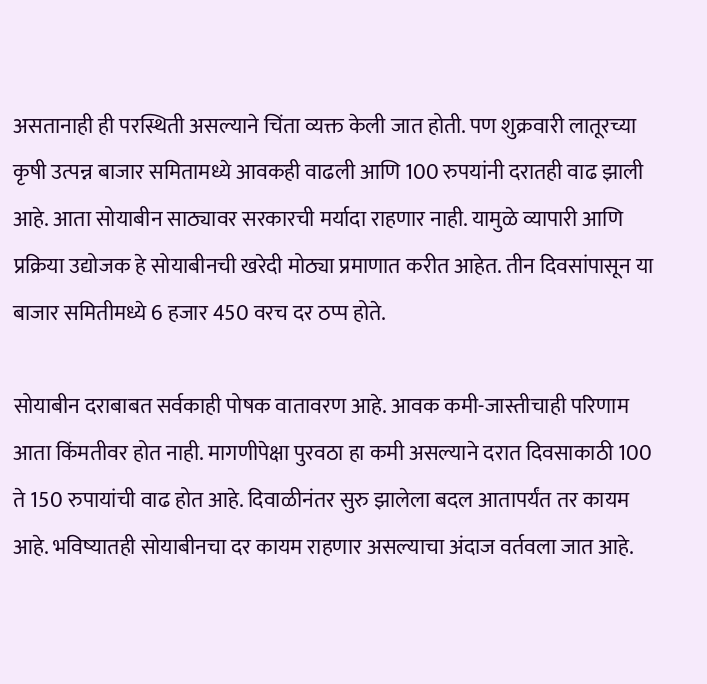असतानाही ही परस्थिती असल्याने चिंता व्यक्त केली जात होती. पण शुक्रवारी लातूरच्या कृषी उत्पन्न बाजार समितामध्ये आवकही वाढली आणि 100 रुपयांनी दरातही वाढ झाली आहे. आता सोयाबीन साठ्यावर सरकारची मर्यादा राहणार नाही. यामुळे व्यापारी आणि प्रक्रिया उद्योजक हे सोयाबीनची खरेदी मोठ्या प्रमाणात करीत आहेत. तीन दिवसांपासून या बाजार समितीमध्ये 6 हजार 450 वरच दर ठप्प होते.

सोयाबीन दराबाबत सर्वकाही पोषक वातावरण आहे. आवक कमी-जास्तीचाही परिणाम आता किंमतीवर होत नाही. मागणीपेक्षा पुरवठा हा कमी असल्याने दरात दिवसाकाठी 100 ते 150 रुपायांची वाढ होत आहे. दिवाळीनंतर सुरु झालेला बदल आतापर्यंत तर कायम आहे. भविष्यातही सोयाबीनचा दर कायम राहणार असल्याचा अंदाज वर्तवला जात आहे.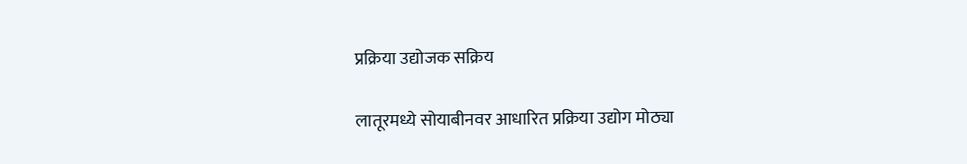प्रक्रिया उद्योजक सक्रिय

लातूरमध्ये सोयाबीनवर आधारित प्रक्रिया उद्योग मोठ्या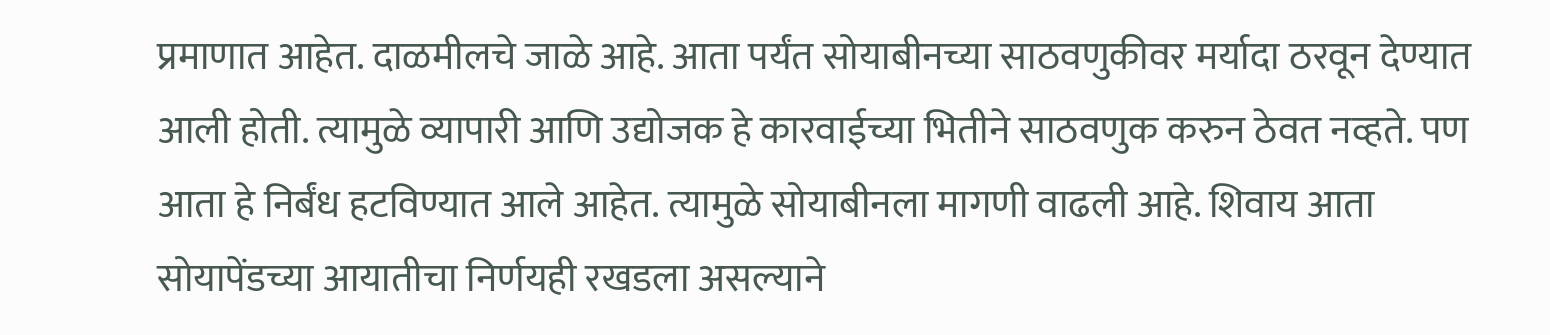प्रमाणात आहेत. दाळमीलचे जाळे आहे. आता पर्यंत सोयाबीनच्या साठवणुकीवर मर्यादा ठरवून देण्यात आली होती. त्यामुळे व्यापारी आणि उद्योजक हे कारवाईच्या भितीने साठवणुक करुन ठेवत नव्हते. पण आता हे निर्बंध हटविण्यात आले आहेत. त्यामुळे सोयाबीनला मागणी वाढली आहे. शिवाय आता सोयापेंडच्या आयातीचा निर्णयही रखडला असल्याने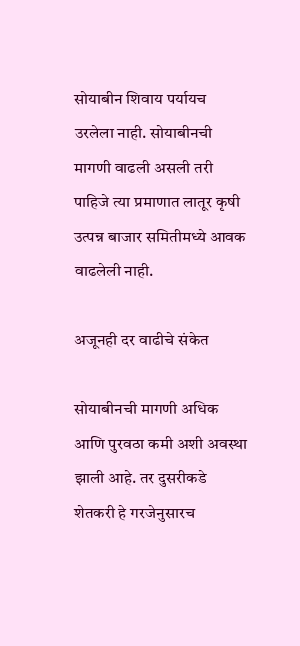सोयाबीन शिवाय पर्यायच उरलेला नाही. सोयाबीनची मागणी वाढली असली तरी पाहिजे त्या प्रमाणात लातूर कृषी उत्पन्न बाजार समितीमध्ये आवक वाढलेली नाही.

अजूनही दर वाढीचे संकेत

सोयाबीनची मागणी अधिक आणि पुरवठा कमी अशी अवस्था झाली आहे. तर दुसरीकडे शेतकरी हे गरजेनुसारच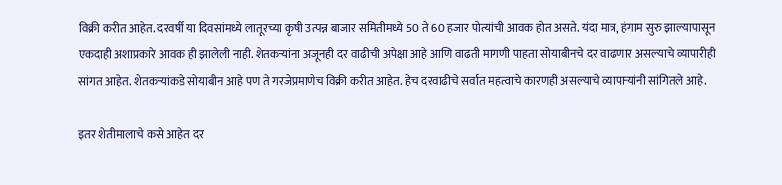विक्री करीत आहेत. दरवर्षी या दिवसांमध्ये लातूरच्या कृषी उत्पन्न बाजार समितीमध्ये 50 ते 60 हजार पोत्यांची आवक होत असते. यंदा मात्र, हंगाम सुरु झाल्यापासून एकदाही अशाप्रकारे आवक ही झालेली नाही. शेतकऱ्यांना अजूनही दर वाढीची अपेक्षा आहे आणि वाढती मागणी पाहता सोयाबीनचे दर वाढणार असल्याचे व्यापारीही सांगत आहेत. शेतकऱ्यांकडे सोयाबीन आहे पण ते गरजेप्रमाणेच विक्री करीत आहेत. हेच दरवाढीचे सर्वात महत्वाचे कारणही असल्याचे व्यापाऱ्यांनी सांगितले आहे.

इतर शेतीमालाचे कसे आहेत दर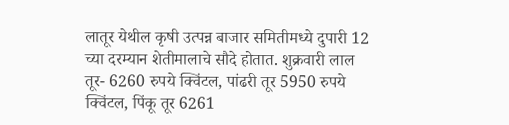लातूर येथील कृषी उत्पन्न बाजार समितीमध्ये दुपारी 12 च्या दरम्यान शेतीमालाचे सौदे होतात. शुक्रवारी लाल तूर- 6260 रुपये क्विंटल, पांढरी तूर 5950 रुपये क्विंटल, पिंकू तूर 6261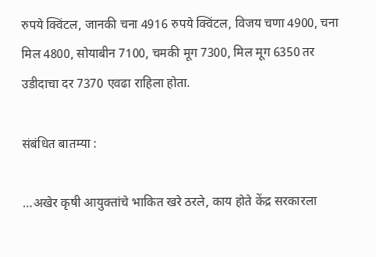रुपये क्विंटल, जानकी चना 4916 रुपये क्विंटल, विजय चणा 4900, चना मिल 4800, सोयाबीन 7100, चमकी मूग 7300, मिल मूग 6350 तर उडीदाचा दर 7370 एवढा राहिला होता.

संबंधित बातम्या :

…अखेर कृषी आयुक्तांचे भाकित खरे ठरले, काय होते केंद्र सरकारला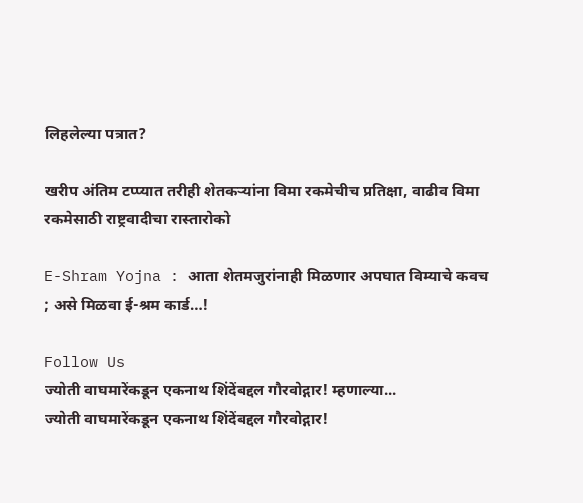लिहलेल्या पत्रात?

खरीप अंतिम टप्प्यात तरीही शेतकऱ्यांना विमा रकमेचीच प्रतिक्षा, वाढीव विमा रकमेसाठी राष्ट्रवादीचा रास्तारोको

E-Shram Yojna : आता शेतमजुरांनाही मिळणार अपघात विम्याचे कवच ; असे मिळवा ई-श्रम कार्ड…!

Follow Us
ज्योती वाघमारेंकडून एकनाथ शिंदेंबद्दल गौरवोद्गार! म्हणाल्या...
ज्योती वाघमारेंकडून एकनाथ शिंदेंबद्दल गौरवोद्गार!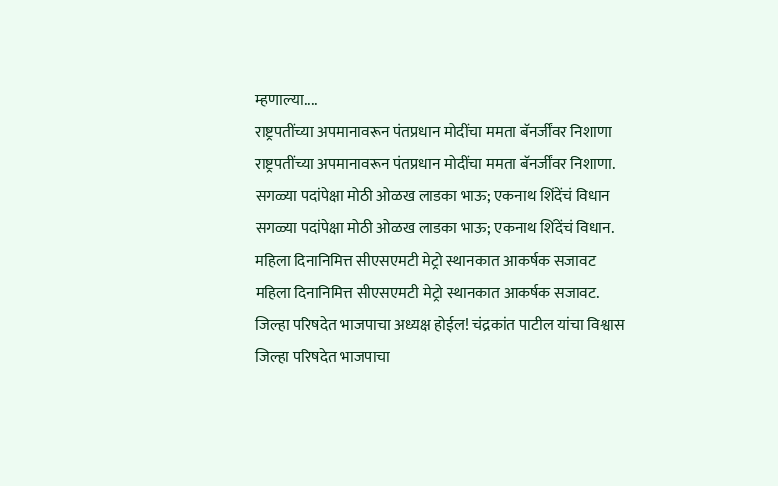म्हणाल्या....
राष्ट्रपतींच्या अपमानावरून पंतप्रधान मोदींचा ममता बॅनर्जींवर निशाणा
राष्ट्रपतींच्या अपमानावरून पंतप्रधान मोदींचा ममता बॅनर्जींवर निशाणा.
सगळ्या पदांपेक्षा मोठी ओळख लाडका भाऊ; एकनाथ शिंदेंचं विधान
सगळ्या पदांपेक्षा मोठी ओळख लाडका भाऊ; एकनाथ शिंदेंचं विधान.
महिला दिनानिमित्त सीएसएमटी मेट्रो स्थानकात आकर्षक सजावट
महिला दिनानिमित्त सीएसएमटी मेट्रो स्थानकात आकर्षक सजावट.
जिल्हा परिषदेत भाजपाचा अध्यक्ष होईल! चंद्रकांत पाटील यांचा विश्वास
जिल्हा परिषदेत भाजपाचा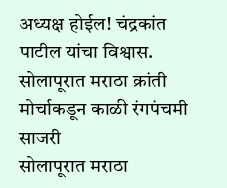अध्यक्ष होईल! चंद्रकांत पाटील यांचा विश्वास.
सोलापूरात मराठा क्रांती मोर्चाकडून काळी रंगपंचमी साजरी
सोलापूरात मराठा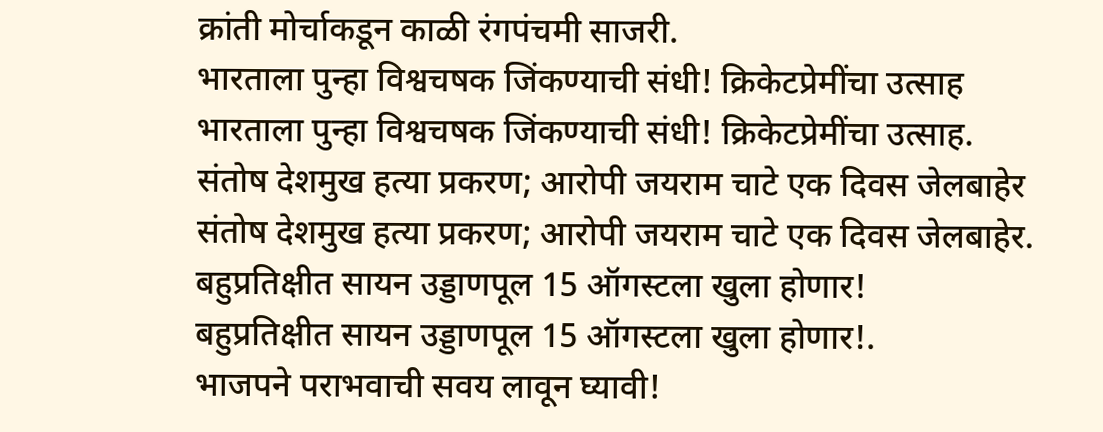क्रांती मोर्चाकडून काळी रंगपंचमी साजरी.
भारताला पुन्हा विश्वचषक जिंकण्याची संधी! क्रिकेटप्रेमींचा उत्साह
भारताला पुन्हा विश्वचषक जिंकण्याची संधी! क्रिकेटप्रेमींचा उत्साह.
संतोष देशमुख हत्या प्रकरण; आरोपी जयराम चाटे एक दिवस जेलबाहेर
संतोष देशमुख हत्या प्रकरण; आरोपी जयराम चाटे एक दिवस जेलबाहेर.
बहुप्रतिक्षीत सायन उड्डाणपूल 15 ऑगस्टला खुला होणार!
बहुप्रतिक्षीत सायन उड्डाणपूल 15 ऑगस्टला खुला होणार!.
भाजपने पराभवाची सवय लावून घ्यावी!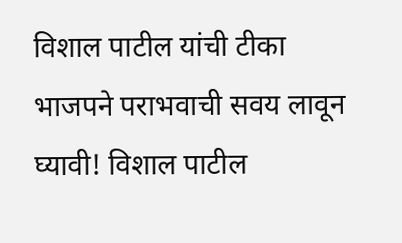विशाल पाटील यांची टीका
भाजपने पराभवाची सवय लावून घ्यावी! विशाल पाटील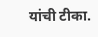यांची टीका.